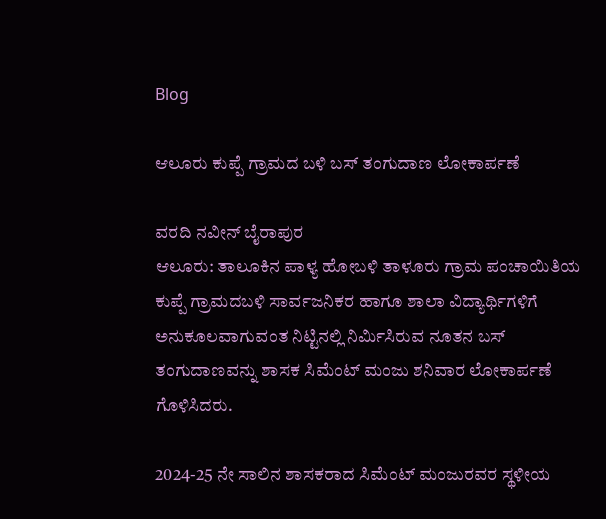Blog

ಆಲೂರು ಕುಪ್ಪೆ ಗ್ರಾಮದ ಬಳಿ ಬಸ್ ತಂಗುದಾಣ ಲೋಕಾರ್ಪಣೆ

ವರದಿ ನವೀನ್ ಬೈರಾಪುರ
ಆಲೂರು: ತಾಲೂಕಿನ ಪಾಳ್ಯ ಹೋಬಳಿ ತಾಳೂರು ಗ್ರಾಮ ಪಂಚಾಯಿತಿಯ ಕುಪ್ಪೆ ಗ್ರಾಮದಬಳಿ ಸಾರ್ವಜನಿಕರ ಹಾಗೂ ಶಾಲಾ ವಿದ್ಯಾರ್ಥಿಗಳಿಗೆ ಅನುಕೂಲವಾಗುವಂತ ನಿಟ್ಟಿನಲ್ಲಿ ನಿರ್ಮಿಸಿರುವ ನೂತನ ಬಸ್ ತಂಗುದಾಣವನ್ನು ಶಾಸಕ ಸಿಮೆಂಟ್ ಮಂಜು ಶನಿವಾರ ಲೋಕಾರ್ಪಣೆ ಗೊಳಿಸಿದರು.

2024-25 ನೇ ಸಾಲಿನ ಶಾಸಕರಾದ ಸಿಮೆಂಟ್ ಮಂಜುರವರ ಸ್ಥಳೀಯ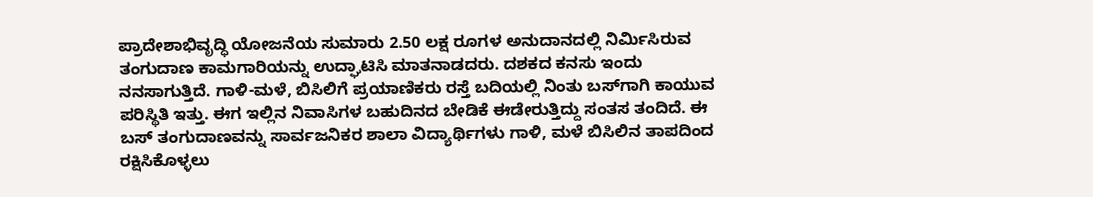ಪ್ರಾದೇಶಾಭಿವೃದ್ಧಿ ಯೋಜನೆಯ ಸುಮಾರು 2.50 ಲಕ್ಷ ರೂಗಳ ಅನುದಾನದಲ್ಲಿ ನಿರ್ಮಿಸಿರುವ ತಂಗುದಾಣ ಕಾಮಗಾರಿಯನ್ನು ಉದ್ಘಾಟಿಸಿ ಮಾತನಾಡದರು. ದಶಕದ ಕನಸು ಇಂದು ನನಸಾಗುತ್ತಿದೆ. ಗಾಳಿ-ಮಳೆ, ಬಿಸಿಲಿಗೆ ಪ್ರಯಾಣಿಕರು ರಸ್ತೆ ಬದಿಯಲ್ಲಿ ನಿಂತು ಬಸ್‌ಗಾಗಿ ಕಾಯುವ ಪರಿಸ್ಥಿತಿ ಇತ್ತು. ಈಗ ಇಲ್ಲಿನ ನಿವಾಸಿಗಳ ಬಹುದಿನದ ಬೇಡಿಕೆ ಈಡೇರುತ್ತಿದ್ದು ಸಂತಸ ತಂದಿದೆ. ಈ ಬಸ್ ತಂಗುದಾಣವನ್ನು ಸಾರ್ವಜನಿಕರ ಶಾಲಾ ವಿದ್ಯಾರ್ಥಿಗಳು ಗಾಳಿ, ಮಳೆ ಬಿಸಿಲಿನ ತಾಪದಿಂದ ರಕ್ಷಿಸಿಕೊಳ್ಳಲು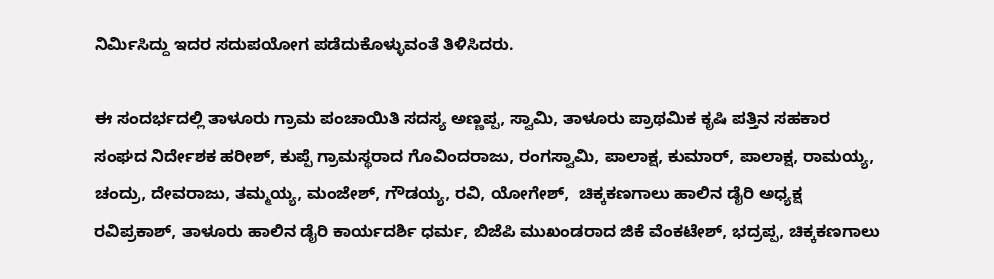ನಿರ್ಮಿಸಿದ್ದು ಇದರ ಸದುಪಯೋಗ ಪಡೆದುಕೊಳ್ಳುವಂತೆ ತಿಳಿಸಿದರು.

ಈ ಸಂದರ್ಭದಲ್ಲಿ ತಾಳೂರು ಗ್ರಾಮ ಪಂಚಾಯಿತಿ ಸದಸ್ಯ ಅಣ್ಣಪ್ಪ, ಸ್ವಾಮಿ, ತಾಳೂರು ಪ್ರಾಥಮಿಕ ಕೃಷಿ ಪತ್ತಿನ ಸಹಕಾರ ಸಂಘದ ನಿರ್ದೇಶಕ ಹರೀಶ್, ಕುಪ್ಪೆ ಗ್ರಾಮಸ್ಥರಾದ ಗೊವಿಂದರಾಜು, ರಂಗಸ್ವಾಮಿ, ಪಾಲಾಕ್ಷ, ಕುಮಾರ್, ಪಾಲಾಕ್ಷ, ರಾಮಯ್ಯ, ಚಂದ್ರು, ದೇವರಾಜು, ತಮ್ಮಯ್ಯ, ಮಂಜೇಶ್, ಗೌಡಯ್ಯ, ರವಿ, ಯೋಗೇಶ್,  ಚಿಕ್ಕಕಣಗಾಲು ಹಾಲಿನ ಡೈರಿ ಅಧ್ಯಕ್ಷ ರವಿಪ್ರಕಾಶ್, ತಾಳೂರು ಹಾಲಿನ ಡೈರಿ ಕಾರ್ಯದರ್ಶಿ ಧರ್ಮ, ಬಿಜೆಪಿ ಮುಖಂಡರಾದ ಜಿಕೆ ವೆಂಕಟೇಶ್, ಭದ್ರಪ್ಪ, ಚಿಕ್ಕಕಣಗಾಲು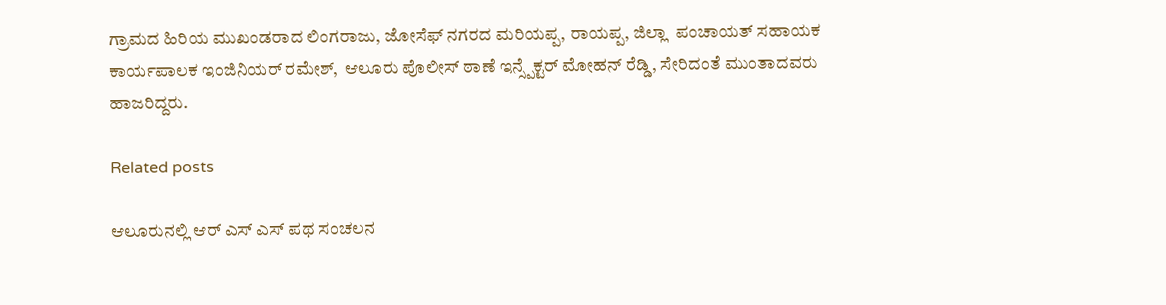ಗ್ರಾಮದ ಹಿರಿಯ ಮುಖಂಡರಾದ ಲಿಂಗರಾಜು, ಜೋಸೆಫ್ ನಗರದ ಮರಿಯಪ್ಪ, ರಾಯಪ್ಪ, ಜಿಲ್ಲಾ  ಪಂಚಾಯತ್ ಸಹಾಯಕ ಕಾರ್ಯಪಾಲಕ ಇಂಜಿನಿಯರ್ ರಮೇಶ್,  ಆಲೂರು ಪೊಲೀಸ್ ಠಾಣೆ ಇನ್ಸ್ಪೆಕ್ಟರ್ ಮೋಹನ್ ರೆಡ್ಡಿ, ಸೇರಿದಂತೆ ಮುಂತಾದವರು ಹಾಜರಿದ್ದರು.

Related posts

ಆಲೂರುನಲ್ಲಿ ಆರ್ ಎಸ್ ಎಸ್ ಪಥ ಸಂಚಲನ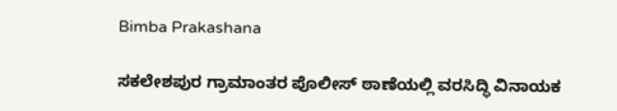Bimba Prakashana

ಸಕಲೇಶಪುರ ಗ್ರಾಮಾಂತರ ಪೊಲೀಸ್ ಠಾಣೆಯಲ್ಲಿ ವರಸಿದ್ಧಿ ವಿನಾಯಕ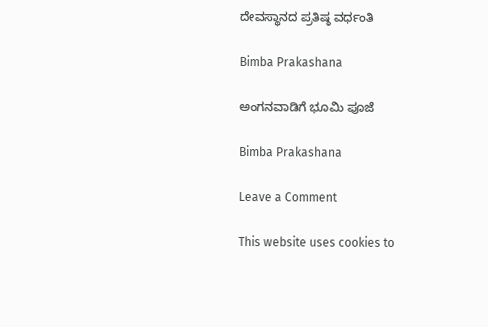ದೇವಸ್ಥಾನದ ಪ್ರತಿಷ್ಠ ವರ್ಧಂತಿ

Bimba Prakashana

ಅಂಗನವಾಡಿಗೆ ಭೂಮಿ ಪೂಜೆ

Bimba Prakashana

Leave a Comment

This website uses cookies to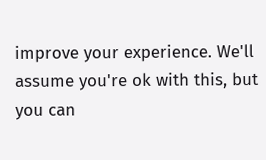improve your experience. We'll assume you're ok with this, but you can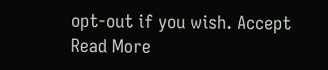opt-out if you wish. Accept Read More